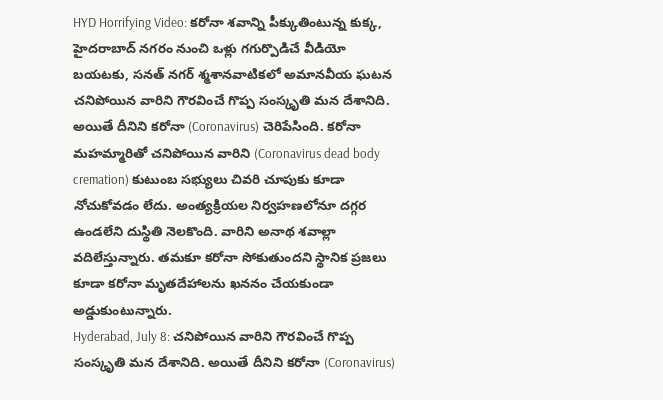HYD Horrifying Video: కరోనా శవాన్ని పీక్కుతింటున్న కుక్క, హైదరాబాద్ నగరం నుంచి ఒళ్లు గగుర్పొడిచే వీడియో బయటకు, సనత్ నగర్ శ్మశానవాటికలో అమానవీయ ఘటన
చనిపోయిన వారిని గౌరవించే గొప్ప సంస్కృతి మన దేశానిది. అయితే దీనిని కరోనా (Coronavirus) చెరిపేసింది. కరోనా మహమ్మారితో చనిపోయిన వారిని (Coronavirus dead body cremation) కుటుంబ సభ్యులు చివరి చూపుకు కూడా నోచుకోవడం లేదు. అంత్యక్రియల నిర్వహణలోనూ దగ్గర ఉండలేని దుస్థితి నెలకొంది. వారిని అనాథ శవాల్లా వదిలేస్తున్నారు. తమకూ కరోనా సోకుతుందని స్థానిక ప్రజలు కూడా కరోనా మృతదేహాలను ఖననం చేయకుండా అడ్డుకుంటున్నారు.
Hyderabad, July 8: చనిపోయిన వారిని గౌరవించే గొప్ప సంస్కృతి మన దేశానిది. అయితే దీనిని కరోనా (Coronavirus)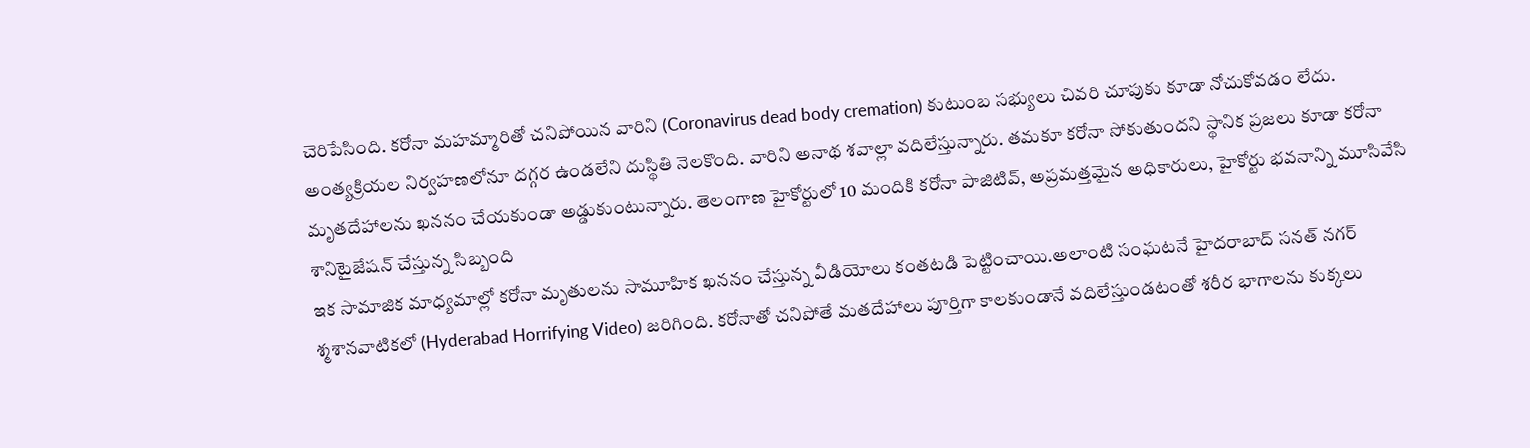చెరిపేసింది. కరోనా మహమ్మారితో చనిపోయిన వారిని (Coronavirus dead body cremation) కుటుంబ సభ్యులు చివరి చూపుకు కూడా నోచుకోవడం లేదు. అంత్యక్రియల నిర్వహణలోనూ దగ్గర ఉండలేని దుస్థితి నెలకొంది. వారిని అనాథ శవాల్లా వదిలేస్తున్నారు. తమకూ కరోనా సోకుతుందని స్థానిక ప్రజలు కూడా కరోనా మృతదేహాలను ఖననం చేయకుండా అడ్డుకుంటున్నారు. తెలంగాణ హైకోర్టులో 10 మందికి కరోనా పాజిటివ్, అప్రమత్తమైన అధికారులు, హైకోర్టు భవనాన్ని మూసివేసి శానిటైజేషన్ చేస్తున్న సిబ్బంది
ఇక సామాజిక మాధ్యమాల్లో కరోనా మృతులను సామూహిక ఖననం చేస్తున్న వీడియోలు కంతటడి పెట్టించాయి.అలాంటి సంఘటనే హైదరాబాద్ సనత్ నగర్ శ్మశానవాటికలో (Hyderabad Horrifying Video) జరిగింది. కరోనాతో చనిపోతే మతదేహాలు పూర్తిగా కాలకుండానే వదిలేస్తుండటంతో శరీర భాగాలను కుక్కలు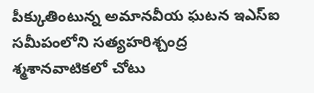పీక్కుతింటున్న అమానవీయ ఘటన ఇఎస్ఐ సమీపంలోని సత్యహరిశ్చంద్ర శ్మశానవాటికలో చోటు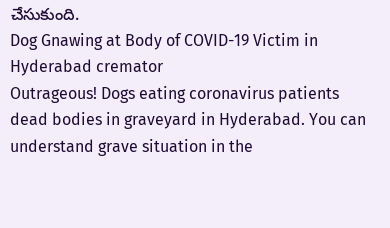చేసుకుంది.
Dog Gnawing at Body of COVID-19 Victim in Hyderabad cremator
Outrageous! Dogs eating coronavirus patients dead bodies in graveyard in Hyderabad. You can understand grave situation in the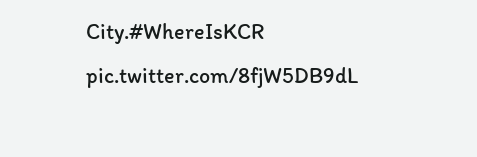City.#WhereIsKCR pic.twitter.com/8fjW5DB9dL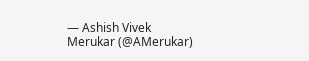— Ashish Vivek Merukar (@AMerukar)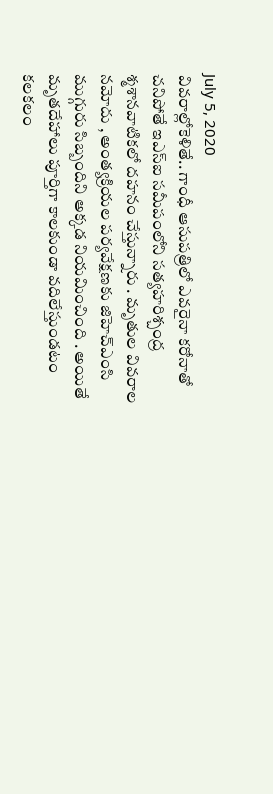July 5, 2020
వివరాల్లోకెళితే.. గాంధీ ఆసుపత్రిలో ఎవరైనా కరోనాతో చనిపోతే ఇఎస్ఐ సమీపంలోని సత్యహరిశ్చంద్ర శ్మశానవాటికలో దహనం చేస్తున్నారు . మృతుల వివరాల నమోదు , అంత్యక్రియల పర్యవేక్షణకు జిహెచ్ఎంసి ముగ్గురు సిబ్బందిని అక్కడ నియమించింది . అయితే మృతదేహాలు పూర్తిగా కాలకుండా వదిలేస్తుండటం కలకలం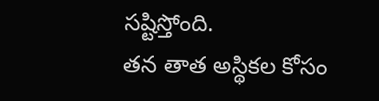సష్టిస్తోంది.
తన తాత అస్థికల కోసం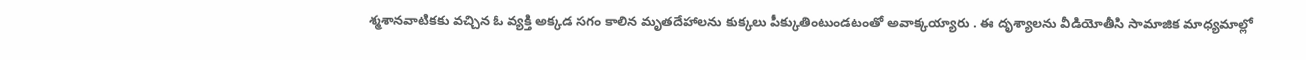శ్మశానవాటికకు వచ్చిన ఓ వ్యక్తి అక్కడ సగం కాలిన మృతదేహాలను కుక్కలు పీక్కుతింటుండటంతో అవాక్కయ్యారు . ఈ దృశ్యాలను వీడియోతీసి సామాజిక మాధ్యమాల్లో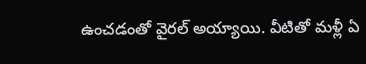ఉంచడంతో వైరల్ అయ్యాయి. వీటితో మళ్లీ ఏ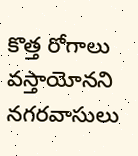కొత్త రోగాలు వస్తాయోనని నగరవాసులు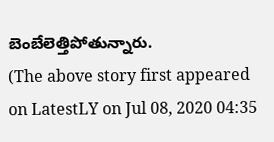బెంబేలెత్తిపోతున్నారు.
(The above story first appeared on LatestLY on Jul 08, 2020 04:35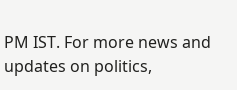PM IST. For more news and updates on politics,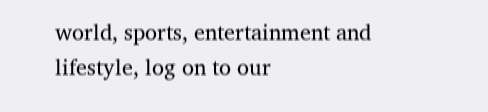world, sports, entertainment and lifestyle, log on to our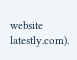website latestly.com).